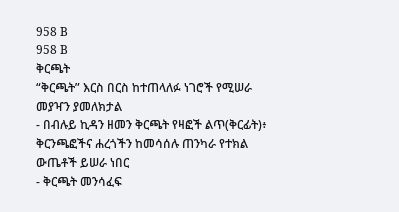958 B
958 B
ቅርጫት
“ቅርጫት” እርስ በርስ ከተጠላለፉ ነገሮች የሚሠራ መያዣን ያመለክታል
- በብሉይ ኪዳን ዘመን ቅርጫት የዛፎች ልጥ(ቅርፊት)፥ ቅርንጫፎችና ሐረጎችን ከመሳሰሉ ጠንካራ የተክል ውጤቶች ይሠራ ነበር
- ቅርጫት መንሳፈፍ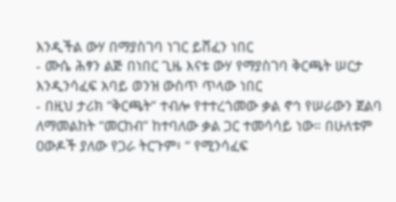እንዲችል ውሃ በማያስገባ ነገር ይሸፈን ነበር
- ሙሴ ሕፃን ልጅ በነበር ጊዜ እናቱ ውሃ የማያስገባ ቅርጫት ሠርታ እንዲንሳፈፍ አባይ ወንዝ ውስጥ ጥላው ነበር
- በዚህ ታሪክ “ቅርጫት” ተብሎ የተተረጎመው ቃል ኖኅ የሠራውን ጀልባ ለማመልከት “መርከብ” ከተባለው ቃል ጋር ተመሳሳይ ነው። በሁለቱም ዐውዶች ያለው የጋራ ትርጉም፥ “ የሚንሳፈፍ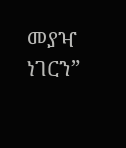መያዣ ነገርን”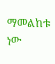ማመልከቱ ነው